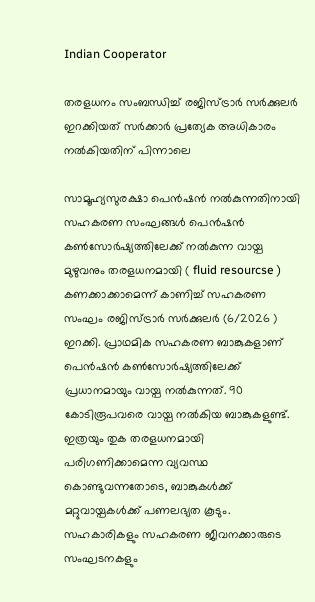Indian Cooperator

തരളധനം സംബന്ധിച്ച് രജിസ്ട്രാര്‍ സര്‍ക്കുലര്‍ ഇറക്കിയത് സര്‍ക്കാര്‍ പ്രത്യേക അധികാരം നല്‍കിയതിന് പിന്നാലെ

സാമൂഹ്യസുരക്ഷാ പെന്‍ഷന്‍ നല്‍കുന്നതിനായി സഹകരണ സംഘങ്ങള്‍ പെന്‍ഷന്‍ കണ്‍സോര്‍ഷ്യത്തിലേക്ക് നല്‍കുന്ന വായ്പ മുഴുവനും തരളധനമായി ( fluid resourcse ) കണക്കാക്കാമെന്ന് കാണിച്ച് സഹകരണ സംഘം രജിസ്ട്രാര്‍ സര്‍ക്കുലര്‍ (6/2026 ) ഇറക്കി. പ്രാഥമിക സഹകരണ ബാങ്കുകളാണ് പെന്‍ഷന്‍ കണ്‍സോര്‍ഷ്യത്തിലേക്ക് പ്രധാനമായും വായ്പ നല്‍കുന്നത്. 90 കോടിരൂപവരെ വായ്പ നല്‍കിയ ബാങ്കുകളുണ്ട്. ഇത്രയും തുക തരളധനമായി പരിഗണിക്കാമെന്ന വ്യവസ്ഥ കൊണ്ടുവന്നതോടെ, ബാങ്കുകള്‍ക്ക് മറ്റുവായ്പകള്‍ക്ക് പണലഭ്യത കൂടും. സഹകാരികളും സഹകരണ ജീവനക്കാരുടെ സംഘടനകളും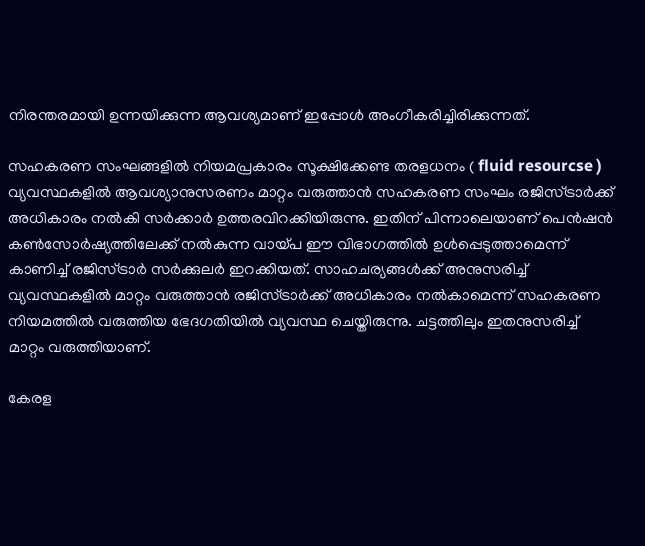നിരന്തരമായി ഉന്നയിക്കുന്ന ആവശ്യമാണ് ഇപ്പോള്‍ അംഗീകരിച്ചിരിക്കുന്നത്.

സഹകരണ സംഘങ്ങളില്‍ നിയമപ്രകാരം സൂക്ഷിക്കേണ്ട തരളധനം ( fluid resourcse ) വ്യവസ്ഥകളില്‍ ആവശ്യാനുസരണം മാറ്റം വരുത്താന്‍ സഹകരണ സംഘം രജിസ്ട്രാര്‍ക്ക് അധികാരം നല്‍കി സര്‍ക്കാര്‍ ഉത്തരവിറക്കിയിരുന്നു. ഇതിന് പിന്നാലെയാണ് പെന്‍ഷന്‍ കണ്‍സോര്‍ഷ്യത്തിലേക്ക് നല്‍കുന്ന വായ്പ ഈ വിഭാഗത്തില്‍ ഉള്‍പ്പെടുത്താമെന്ന് കാണിച്ച് രജിസ്ട്രാര്‍ സര്‍ക്കുലര്‍ ഇറക്കിയത്. സാഹചര്യങ്ങള്‍ക്ക് അനുസരിച്ച് വ്യവസ്ഥകളില്‍ മാറ്റം വരുത്താന്‍ രജിസ്ട്രാര്‍ക്ക് അധികാരം നല്‍കാമെന്ന് സഹകരണ നിയമത്തില്‍ വരുത്തിയ ഭേദഗതിയില്‍ വ്യവസ്ഥ ചെയ്തിരുന്നു. ചട്ടത്തിലും ഇതനുസരിച്ച് മാറ്റം വരുത്തിയാണ്.

കേരള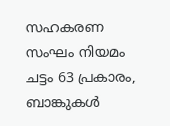സഹകരണ സംഘം നിയമം ചട്ടം 63 പ്രകാരം, ബാങ്കുകള്‍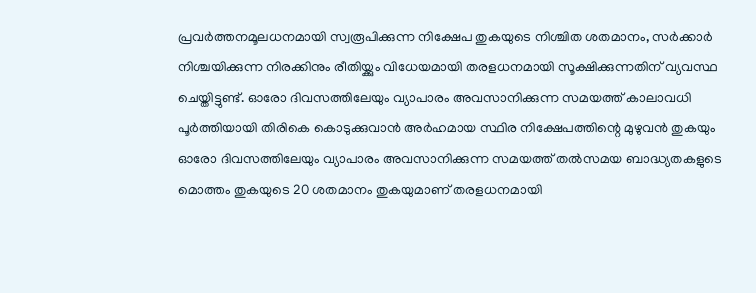പ്രവര്‍ത്തനമൂലധനമായി സ്വരൂപിക്കുന്ന നിക്ഷേപ തുകയുടെ നിശ്ചിത ശതമാനം, സര്‍ക്കാര്‍ നിശ്ചയിക്കുന്ന നിരക്കിനും രീതിയ്ക്കും വിധേയമായി തരളധനമായി സൂക്ഷിക്കുന്നതിന് വ്യവസ്ഥ ചെയ്തിട്ടുണ്ട്. ഓരോ ദിവസത്തിലേയും വ്യാപാരം അവസാനിക്കുന്ന സമയത്ത് കാലാവധി പൂര്‍ത്തിയായി തിരികെ കൊടുക്കുവാന്‍ അര്‍ഹമായ സ്ഥിര നിക്ഷേപത്തിന്റെ മുഴുവന്‍ തുകയും
ഓരോ ദിവസത്തിലേയും വ്യാപാരം അവസാനിക്കുന്ന സമയത്ത് തല്‍സമയ ബാദ്ധ്യതകളുടെ മൊത്തം തുകയുടെ 20 ശതമാനം തുകയുമാണ് തരളധനമായി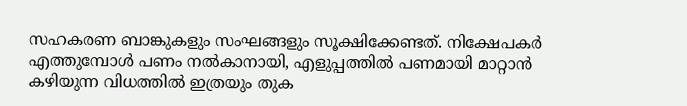സഹകരണ ബാങ്കുകളും സംഘങ്ങളും സൂക്ഷിക്കേണ്ടത്. നിക്ഷേപകര്‍ എത്തുമ്പോള്‍ പണം നല്‍കാനായി, എളുപ്പത്തില്‍ പണമായി മാറ്റാന്‍ കഴിയുന്ന വിധത്തില്‍ ഇത്രയും തുക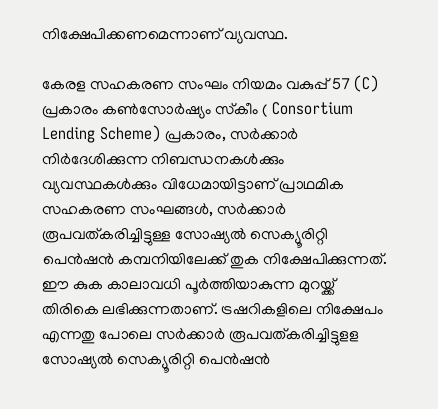നിക്ഷേപിക്കണമെന്നാണ് വ്യവസ്ഥ.

കേരള സഹകരണ സംഘം നിയമം വകുപ്പ് 57 (C) പ്രകാരം കണ്‍സോര്‍ഷ്യം സ്‌കീം ( Consortium Lending Scheme) പ്രകാരം, സര്‍ക്കാര്‍ നിര്‍ദേശിക്കുന്ന നിബന്ധനകള്‍ക്കും വ്യവസ്ഥകള്‍ക്കും വിധേമായിട്ടാണ് പ്രാഥമിക സഹകരണ സംഘങ്ങള്‍, സര്‍ക്കാര്‍ രൂപവത്കരിച്ചിട്ടുള്ള സോഷ്യല്‍ സെക്യൂരിറ്റി പെന്‍ഷന്‍ കമ്പനിയിലേക്ക് തുക നിക്ഷേപിക്കുന്നത്. ഈ കുക കാലാവധി പൂര്‍ത്തിയാകുന്ന മുറയ്ക്ക് തിരികെ ലഭിക്കുന്നതാണ്. ട്രഷറികളിലെ നിക്ഷേപം എന്നതു പോലെ സര്‍ക്കാര്‍ രൂപവത്കരിച്ചിട്ടുളള സോഷ്യല്‍ സെക്യൂരിറ്റി പെന്‍ഷന്‍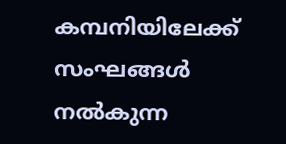കമ്പനിയിലേക്ക് സംഘങ്ങള്‍ നല്‍കുന്ന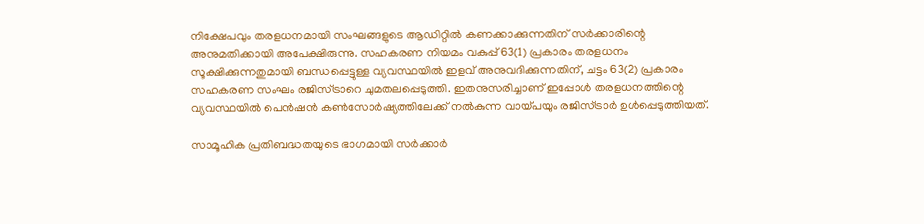നിക്ഷേപവും തരളധനമായി സംഘങ്ങളുടെ ആഡിറ്റില്‍ കണക്കാക്കുന്നതിന് സര്‍ക്കാരിന്റെ അനുമതിക്കായി അപേക്ഷിരുന്നു. സഹകരണ നിയമം വകുപ്പ് 63(1) പ്രകാരം തരളധനം സൂക്ഷിക്കുന്നതുമായി ബന്ധപ്പെട്ടുള്ള വ്യവസ്ഥയില്‍ ഇളവ് അനുവദിക്കുന്നതിന്, ചട്ടം 63(2) പ്രകാരം സഹകരണ സംഘം രജിസ്ട്രാറെ ചുമതലപ്പെടുത്തി. ഇതനുസരിച്ചാണ് ഇപ്പോള്‍ തരളധനത്തിന്റെ വ്യവസ്ഥയില്‍ പെന്‍ഷന്‍ കണ്‍സോര്‍ഷ്യത്തിലേക്ക് നല്‍കുന്ന വായ്പയും രജിസ്ട്രാര്‍ ഉള്‍പ്പെടുത്തിയത്.

സാമൂഹിക പ്രതിബദ്ധതയുടെ ഭാഗമായി സര്‍ക്കാര്‍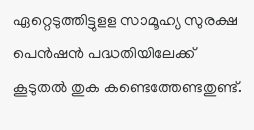ഏറ്റെടുത്തിട്ടുളള സാമൂഹ്യ സുരക്ഷ പെന്‍ഷന്‍ പദ്ധതിയിലേക്ക് കൂടുതല്‍ തുക കണ്ടെത്തേണ്ടതുണ്ട്.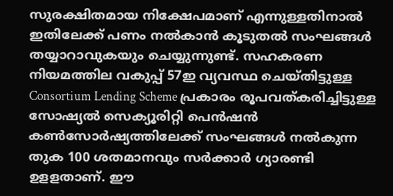സുരക്ഷിതമായ നിക്ഷേപമാണ് എന്നുള്ളതിനാല്‍ ഇതിലേക്ക് പണം നല്‍കാന്‍ കൂടുതല്‍ സംഘങ്ങള്‍ തയ്യാറാവുകയും ചെയ്യുന്നുണ്ട്. സഹകരണ നിയമത്തില വകുപ്പ് 57ഇ വ്യവസ്ഥ ചെയ്തിട്ടുള്ള Consortium Lending Scheme പ്രകാരം രൂപവത്കരിച്ചിട്ടുള്ള സോഷ്യല്‍ സെക്യൂരിറ്റി പെന്‍ഷന്‍ കണ്‍സോര്‍ഷ്യത്തിലേക്ക് സംഘങ്ങള്‍ നല്‍കുന്ന തുക 100 ശതമാനവും സര്‍ക്കാര്‍ ഗ്യാരണ്ടി ഉളളതാണ്. ഈ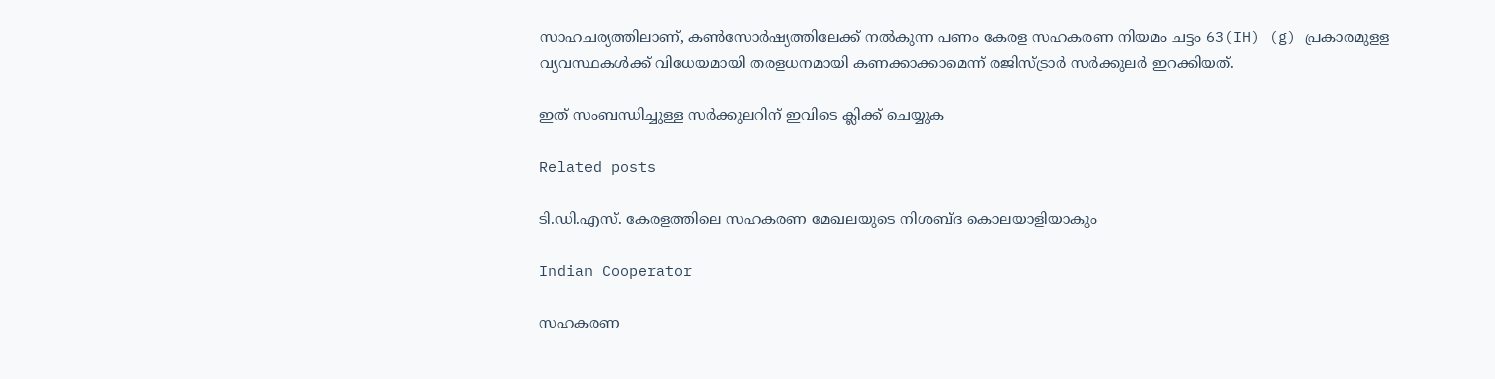സാഹചര്യത്തിലാണ്, കണ്‍സോര്‍ഷ്യത്തിലേക്ക് നല്‍കുന്ന പണം കേരള സഹകരണ നിയമം ചട്ടം 63(IH) (g) പ്രകാരമുളള വ്യവസ്ഥകള്‍ക്ക് വിധേയമായി തരളധനമായി കണക്കാക്കാമെന്ന് രജിസ്ട്രാര്‍ സര്‍ക്കുലര്‍ ഇറക്കിയത്.

ഇത് സംബന്ധിച്ചുള്ള സര്‍ക്കുലറിന് ഇവിടെ ക്ലിക്ക് ചെയ്യുക

Related posts

ടി.ഡി.എസ്. കേരളത്തിലെ സഹകരണ മേഖലയുടെ നിശബ്ദ കൊലയാളിയാകും

Indian Cooperator

സഹകരണ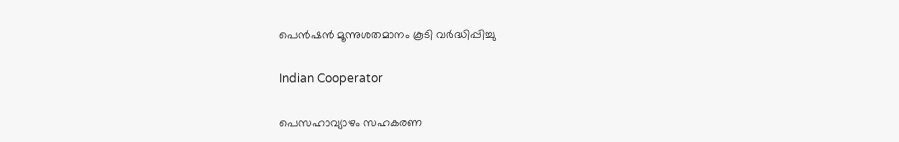പെന്‍ഷന്‍ മൂന്നുശതമാനം കൂടി വര്‍ദ്ധിപ്പിച്ചു

Indian Cooperator

പെസഹാവ്യാഴം സഹകരണ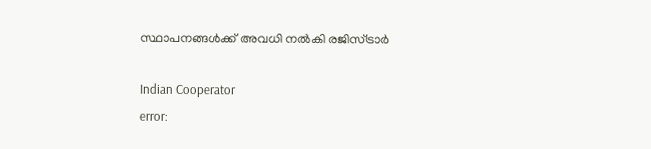സ്ഥാപനങ്ങള്‍ക്ക് അവധി നല്‍കി രജിസ്ട്രാര്‍

Indian Cooperator
error: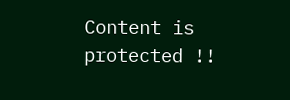Content is protected !!